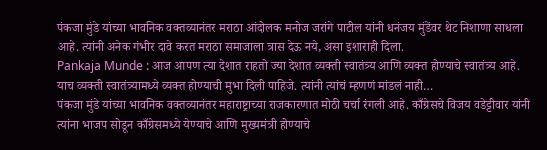पंकजा मुंडे यांच्या भावनिक वक्तव्यानंतर मराठा आंदोलक मनोज जरांगे पाटील यांनी धनंजय मुंडेंवर थेट निशाणा साधला आहे. त्यांनी अनेक गंभीर दावे करत मराठा समाजाला त्रास देऊ नये, असा इशाराही दिला.
Pankaja Munde : आज आपण त्या देशात राहतो ज्या देशात व्यक्ती स्वातंत्र्य आणि व्यक्त होण्याचे स्वातंत्र्य आहे. याच व्यक्ती स्वातंत्र्यामध्ये व्यक्त होण्याची मुभा दिली पाहिजे. त्यांनी त्यांचं म्हणणं मांडलं नाही…
पंकजा मुंडे यांच्या भावनिक वक्तव्यानंतर महाराष्ट्राच्या राजकारणात मोठी चर्चा रंगली आहे. काँग्रेसचे विजय वडेट्टीवार यांनी त्यांना भाजप सोडून काँग्रेसमध्ये येण्याचे आणि मुख्यमंत्री होण्याचे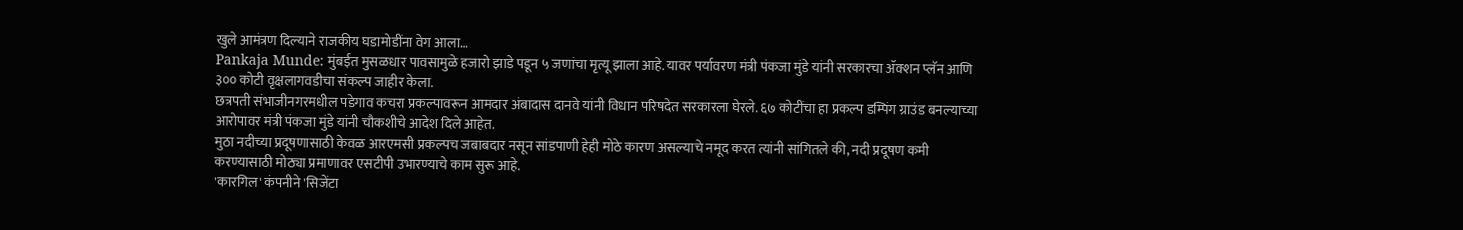खुले आमंत्रण दिल्याने राजकीय घडामोडींना वेग आला…
Pankaja Munde: मुंबईत मुसळधार पावसामुळे हजारो झाडे पडून ५ जणांचा मृत्यू झाला आहे. यावर पर्यावरण मंत्री पंकजा मुंडे यांनी सरकारचा ॲक्शन प्लॅन आणि ३०० कोटी वृक्षलागवडीचा संकल्प जाहीर केला.
छत्रपती संभाजीनगरमधील पडेगाव कचरा प्रकल्पावरून आमदार अंबादास दानवे यांनी विधान परिषदेत सरकारला घेरले. ६७ कोटींचा हा प्रकल्प डम्पिंग ग्राउंड बनल्याच्या आरोपावर मंत्री पंकजा मुंडे यांनी चौकशीचे आदेश दिले आहेत.
मुठा नदीच्या प्रदूषणासाठी केवळ आरएमसी प्रकल्पच जबाबदार नसून सांडपाणी हेही मोठे कारण असल्याचे नमूद करत त्यांनी सांगितले की, नदी प्रदूषण कमी करण्यासाठी मोठ्या प्रमाणावर एसटीपी उभारण्याचे काम सुरू आहे.
'कारगिल' कंपनीने 'सिजेंटा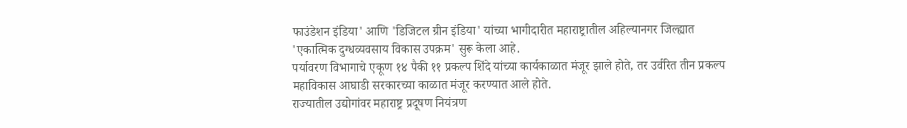फाउंडेशन इंडिया' आणि 'डिजिटल ग्रीन इंडिया' यांच्या भागीदारीत महाराष्ट्रातील अहिल्यानगर जिल्ह्यात 'एकात्मिक दुग्धव्यवसाय विकास उपक्रम' सुरू केला आहे.
पर्यावरण विभागाचे एकूण १४ पैकी ११ प्रकल्प शिंदे यांच्या कार्यकाळात मंजूर झाले होते, तर उर्वरित तीन प्रकल्प महाविकास आघाडी सरकारच्या काळात मंजूर करण्यात आले होते.
राज्यातील उद्योगांवर महाराष्ट्र प्रदूषण नियंत्रण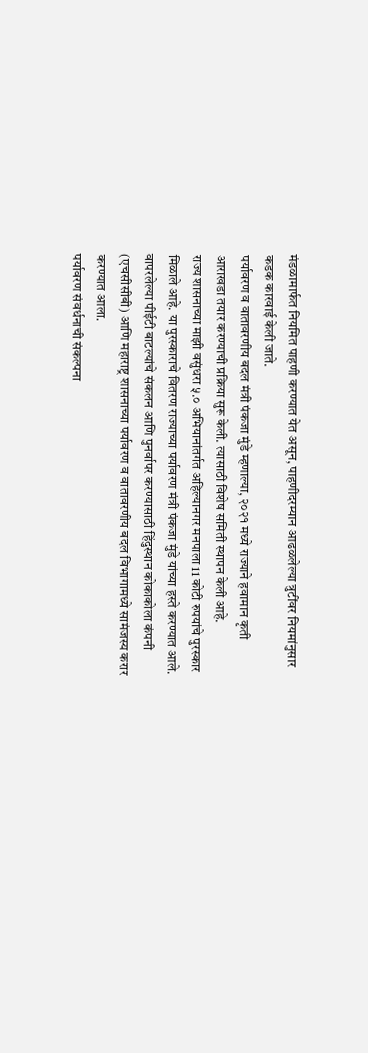मंडळामार्फत नियमित पाहणी करण्यात येत असून, पाहणीदरम्यान आढळलेल्या त्रुटींवर नियमांनुसार कडक कारवाई केली जाते.
पर्यावरण व वातावरणीय बदल मंत्री पंकजा मुंडे म्हणाल्या, २०२१ मध्ये राज्याने हवामान कृती आराखडा तयार करण्याची प्रक्रिया सुरू केली. त्यासाठी विशेष समिती स्थापन केली आहे.
राज्य शासनाच्या माझी वसुंधरा ५.० अभियानांतर्गत अहिल्यानगर मनपाला 11 कोटी रुपयांचे पुरस्कार मिळाले आहे. या पुरस्काराचे वितरण राज्याच्या पर्यावरण मंत्री पंकजा मुंडे यांच्या हस्ते करण्यात आले.
वापरलेल्या पीईटी बाटल्यांचे संकलन आणि पुनर्वापर करण्यासाठी हिंदुस्थान कोकाकोला कंपनी (एचसीसीबी) आणि महाराष्ट्र शासनाच्या पर्यावरण व वातावरणीय बदल विभागामध्ये सामंजस्य करार करण्यात आला.
पर्यावरण संवर्धनाची संकल्पना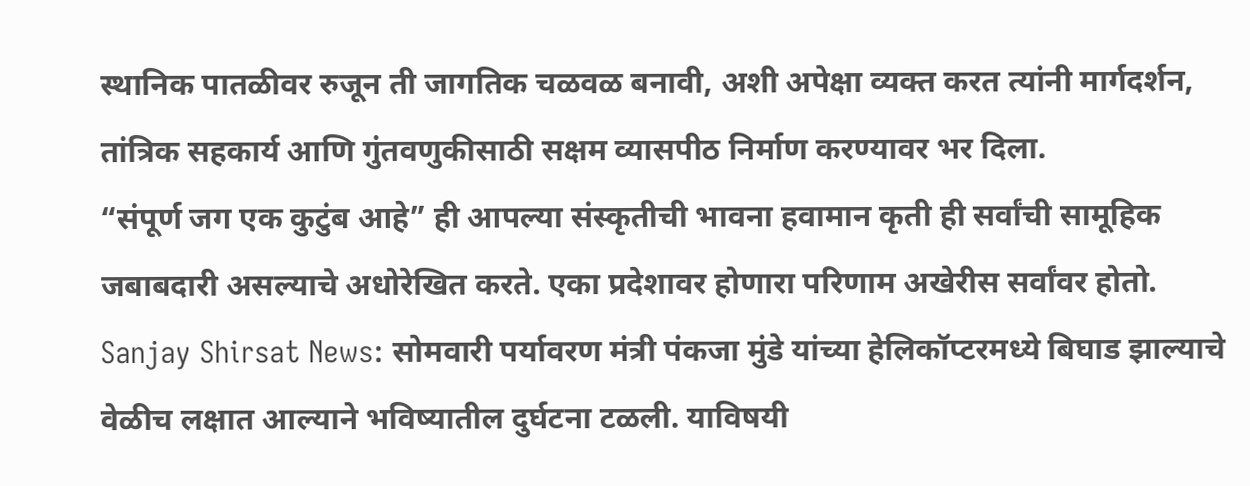स्थानिक पातळीवर रुजून ती जागतिक चळवळ बनावी, अशी अपेक्षा व्यक्त करत त्यांनी मार्गदर्शन, तांत्रिक सहकार्य आणि गुंतवणुकीसाठी सक्षम व्यासपीठ निर्माण करण्यावर भर दिला.
“संपूर्ण जग एक कुटुंब आहे” ही आपल्या संस्कृतीची भावना हवामान कृती ही सर्वांची सामूहिक जबाबदारी असल्याचे अधोरेखित करते. एका प्रदेशावर होणारा परिणाम अखेरीस सर्वांवर होतो.
Sanjay Shirsat News: सोमवारी पर्यावरण मंत्री पंकजा मुंडे यांच्या हेलिकॉप्टरमध्ये बिघाड झाल्याचे वेळीच लक्षात आल्याने भविष्यातील दुर्घटना टळली. याविषयी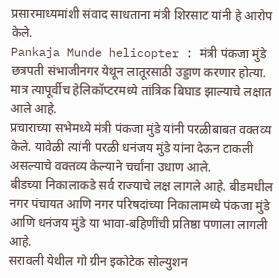प्रसारमाध्यमांशी संवाद साधताना मंत्री शिरसाट यांनी हे आरोप केले.
Pankaja Munde helicopter : मंत्री पंकजा मुंडे छत्रपती संभाजीनगर येथून लातूरसाठी उड्डाण करणार होत्या. मात्र त्यापूर्वीच हेलिकॉप्टरमध्ये तांत्रिक बिघाड झाल्याचे लक्षात आले आहे.
प्रचाराच्या सभेमध्ये मंत्री पंकजा मुंडे यांनी परळीबाबत वक्तव्य केले. यावेळी त्यांनी परळी धनंजय मुंडे यांना देऊन टाकली असल्याचे वक्तव्य केल्याने चर्चांना उधाण आले.
बीडच्या निकालाकडे सर्व राज्याचे लक्ष लागले आहे. बीडमधील नगर पंचायत आणि नगर परिषदांच्या निकालामध्ये पंकजा मुंडे आणि धनंजय मुंडे या भावा-बहिणींची प्रतिष्ठा पणाला लागली आहे.
सरावली येथील गो ग्रीन इकोटेक सोल्युशन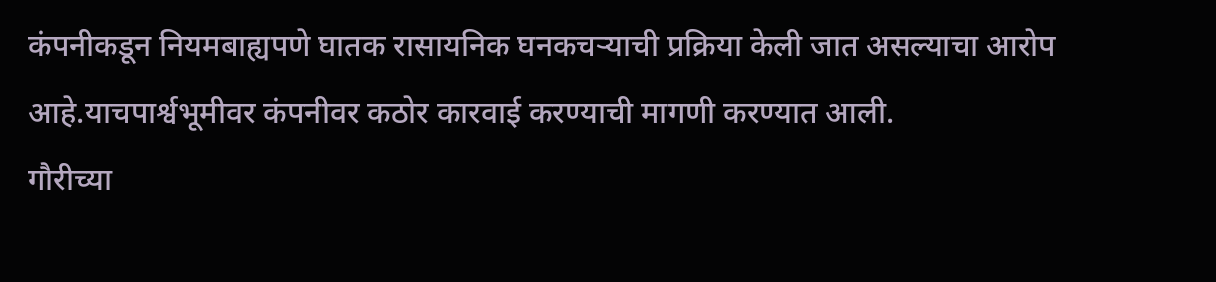कंपनीकडून नियमबाह्यपणे घातक रासायनिक घनकचऱ्याची प्रक्रिया केली जात असल्याचा आरोप आहे.याचपार्श्वभूमीवर कंपनीवर कठोर कारवाई करण्याची मागणी करण्यात आली.
गौरीच्या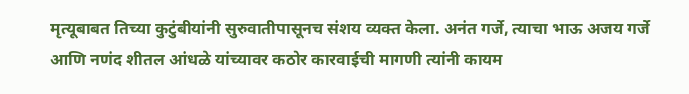मृत्यूबाबत तिच्या कुटुंबीयांनी सुरुवातीपासूनच संशय व्यक्त केला. अनंत गर्जे, त्याचा भाऊ अजय गर्जे आणि नणंद शीतल आंधळे यांच्यावर कठोर कारवाईची मागणी त्यांनी कायम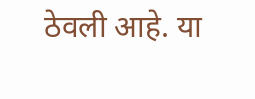ठेवली आहे. या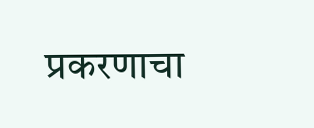प्रकरणाचा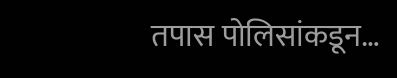तपास पोलिसांकडून…